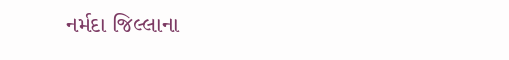નર્મદા જિલ્લાના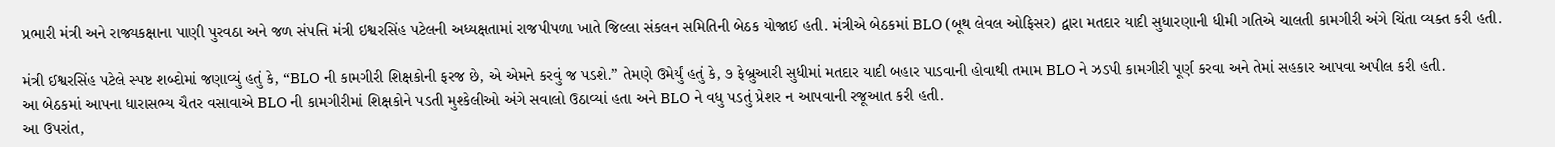પ્રભારી મંત્રી અને રાજ્યકક્ષાના પાણી પુરવઠા અને જળ સંપત્તિ મંત્રી ઇશ્વરસિંહ પટેલની અધ્યક્ષતામાં રાજપીપળા ખાતે જિલ્લા સંકલન સમિતિની બેઠક યોજાઈ હતી. મંત્રીએ બેઠકમાં BLO (બૂથ લેવલ ઓફિસર) દ્વારા મતદાર યાદી સુધારણાની ધીમી ગતિએ ચાલતી કામગીરી અંગે ચિંતા વ્યક્ત કરી હતી.

મંત્રી ઈશ્વરસિંહ પટેલે સ્પષ્ટ શબ્દોમાં જણાવ્યું હતું કે, “BLO ની કામગીરી શિક્ષકોની ફરજ છે, એ એમને કરવું જ પડશે.” તેમણે ઉમેર્યું હતું કે, ૭ ફેબ્રુઆરી સુધીમાં મતદાર યાદી બહાર પાડવાની હોવાથી તમામ BLO ને ઝડપી કામગીરી પૂર્ણ કરવા અને તેમાં સહકાર આપવા અપીલ કરી હતી.
આ બેઠકમાં આપના ધારાસભ્ય ચૈતર વસાવાએ BLO ની કામગીરીમાં શિક્ષકોને પડતી મુશ્કેલીઓ અંગે સવાલો ઉઠાવ્યાં હતા અને BLO ને વધુ પડતું પ્રેશર ન આપવાની રજૂઆત કરી હતી.
આ ઉપરાંત,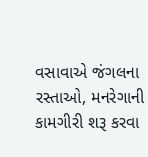વસાવાએ જંગલના રસ્તાઓ, મનરેગાની કામગીરી શરૂ કરવા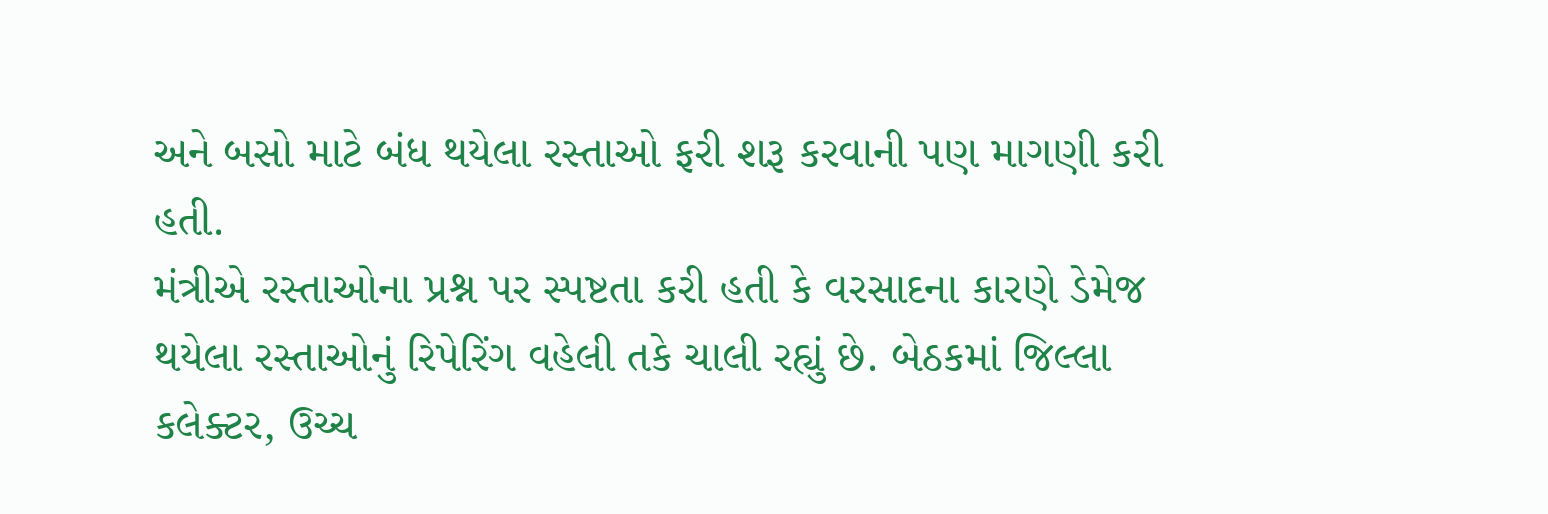અને બસો માટે બંધ થયેલા રસ્તાઓ ફરી શરૂ કરવાની પણ માગણી કરી હતી.
મંત્રીએ રસ્તાઓના પ્રશ્ન પર સ્પષ્ટતા કરી હતી કે વરસાદના કારણે ડેમેજ થયેલા રસ્તાઓનું રિપેરિંગ વહેલી તકે ચાલી રહ્યું છે. બેઠકમાં જિલ્લા કલેક્ટર, ઉચ્ચ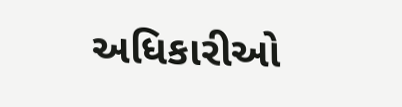અધિકારીઓ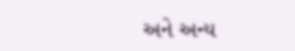અને અન્ય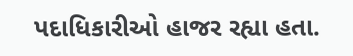પદાધિકારીઓ હાજર રહ્યા હતા.